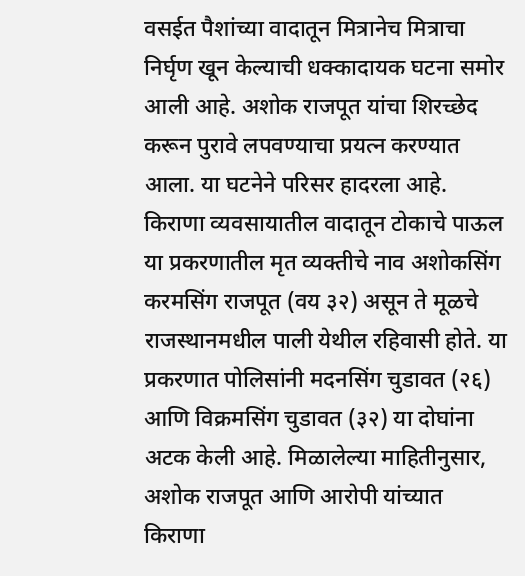वसईत पैशांच्या वादातून मित्रानेच मित्राचा निर्घृण खून केल्याची धक्कादायक घटना समोर आली आहे. अशोक राजपूत यांचा शिरच्छेद करून पुरावे लपवण्याचा प्रयत्न करण्यात आला. या घटनेने परिसर हादरला आहे.
किराणा व्यवसायातील वादातून टोकाचे पाऊल
या प्रकरणातील मृत व्यक्तीचे नाव अशोकसिंग करमसिंग राजपूत (वय ३२) असून ते मूळचे राजस्थानमधील पाली येथील रहिवासी होते. या प्रकरणात पोलिसांनी मदनसिंग चुडावत (२६) आणि विक्रमसिंग चुडावत (३२) या दोघांना अटक केली आहे. मिळालेल्या माहितीनुसार, अशोक राजपूत आणि आरोपी यांच्यात किराणा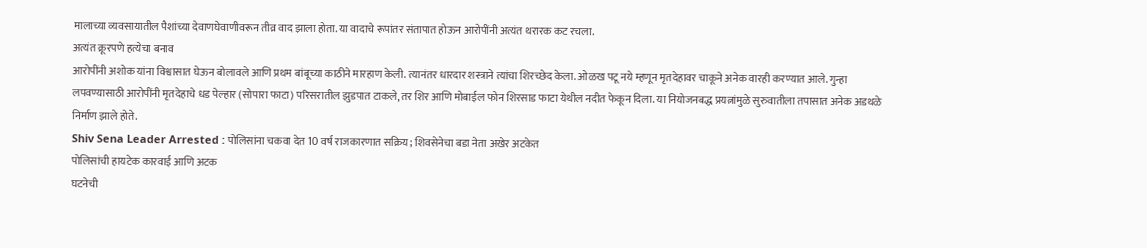मालाच्या व्यवसायातील पैशांच्या देवाणघेवाणीवरून तीव्र वाद झाला होता. या वादाचे रूपांतर संतापात होऊन आरोपींनी अत्यंत थरारक कट रचला.
अत्यंत क्रूरपणे हत्येचा बनाव
आरोपींनी अशोक यांना विश्वासात घेऊन बोलावले आणि प्रथम बांबूच्या काठीने मारहाण केली. त्यानंतर धारदार शस्त्राने त्यांचा शिरच्छेद केला. ओळख पटू नये म्हणून मृतदेहावर चाकूने अनेक वारही करण्यात आले. गुन्हा लपवण्यासाठी आरोपींनी मृतदेहाचे धड पेल्हार (सोपारा फाटा) परिसरातील झुडपात टाकले, तर शिर आणि मोबाईल फोन शिरसाड फाटा येथील नदीत फेकून दिला. या नियोजनबद्ध प्रयत्नांमुळे सुरुवातीला तपासात अनेक अडथळे निर्माण झाले होते.
Shiv Sena Leader Arrested : पोलिसांना चकवा देत 10 वर्ष राजकारणात सक्रिय; शिवसेनेचा बडा नेता अखेर अटकेत
पोलिसांची हायटेक कारवाई आणि अटक
घटनेची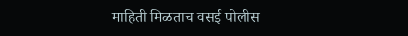माहिती मिळताच वसई पोलीस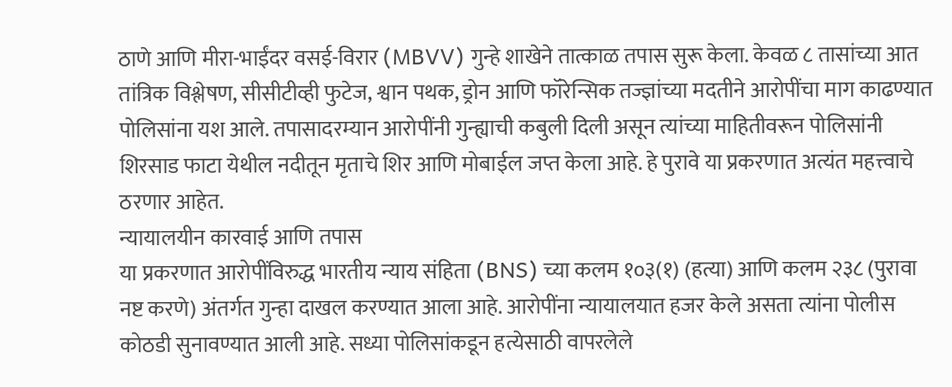ठाणे आणि मीरा-भाईंदर वसई-विरार (MBVV) गुन्हे शाखेने तात्काळ तपास सुरू केला. केवळ ८ तासांच्या आत तांत्रिक विश्लेषण, सीसीटीव्ही फुटेज, श्वान पथक, ड्रोन आणि फॉरेन्सिक तज्ज्ञांच्या मदतीने आरोपींचा माग काढण्यात पोलिसांना यश आले. तपासादरम्यान आरोपींनी गुन्ह्याची कबुली दिली असून त्यांच्या माहितीवरून पोलिसांनी शिरसाड फाटा येथील नदीतून मृताचे शिर आणि मोबाईल जप्त केला आहे. हे पुरावे या प्रकरणात अत्यंत महत्त्वाचे ठरणार आहेत.
न्यायालयीन कारवाई आणि तपास
या प्रकरणात आरोपींविरुद्ध भारतीय न्याय संहिता (BNS) च्या कलम १०३(१) (हत्या) आणि कलम २३८ (पुरावा नष्ट करणे) अंतर्गत गुन्हा दाखल करण्यात आला आहे. आरोपींना न्यायालयात हजर केले असता त्यांना पोलीस कोठडी सुनावण्यात आली आहे. सध्या पोलिसांकडून हत्येसाठी वापरलेले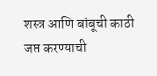शस्त्र आणि बांबूची काठी जप्त करण्याची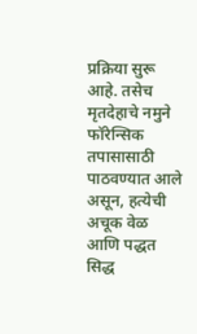प्रक्रिया सुरू आहे. तसेच मृतदेहाचे नमुने फॉरेन्सिक तपासासाठी पाठवण्यात आले असून, हत्येची अचूक वेळ आणि पद्धत सिद्ध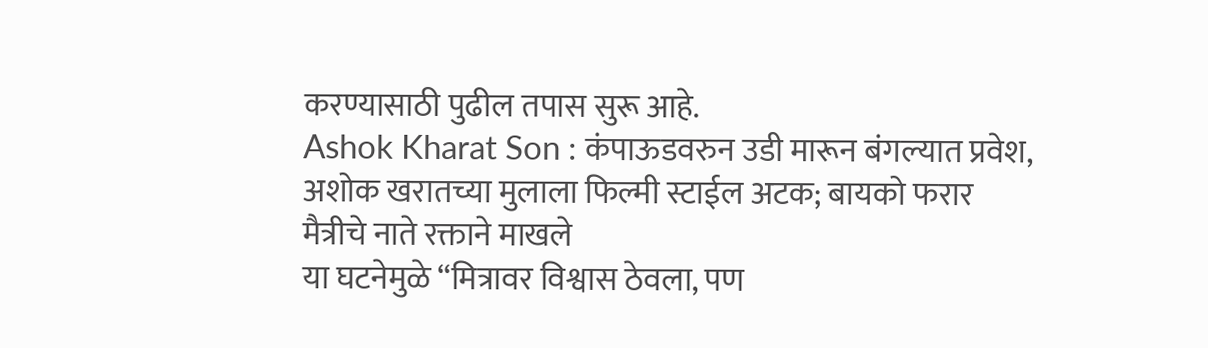करण्यासाठी पुढील तपास सुरू आहे.
Ashok Kharat Son : कंपाऊडवरुन उडी मारून बंगल्यात प्रवेश, अशोक खरातच्या मुलाला फिल्मी स्टाईल अटक; बायको फरार
मैत्रीचे नाते रक्ताने माखले
या घटनेमुळे “मित्रावर विश्वास ठेवला, पण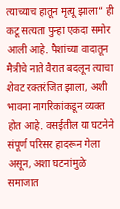त्याच्याच हातून मृत्यू झाला” ही कटू सत्यता पुन्हा एकदा समोर आली आहे. पैशांच्या वादातून मैत्रीचे नाते वैरात बदलून त्याचा शेवट रक्तरंजित झाला, अशी भावना नागरिकांकडून व्यक्त होत आहे. वसईतील या घटनेने संपूर्ण परिसर हादरून गेला असून, अशा घटनांमुळे समाजात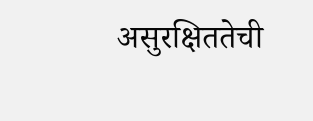असुरक्षिततेची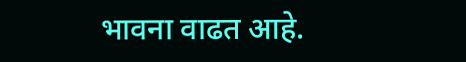भावना वाढत आहे.